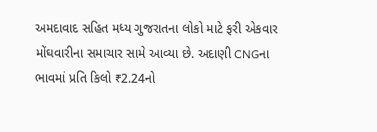અમદાવાદ સહિત મધ્ય ગુજરાતના લોકો માટે ફરી એકવાર મોંઘવારીના સમાચાર સામે આવ્યા છે. અદાણી CNGના ભાવમાં પ્રતિ કિલો ₹2.24નો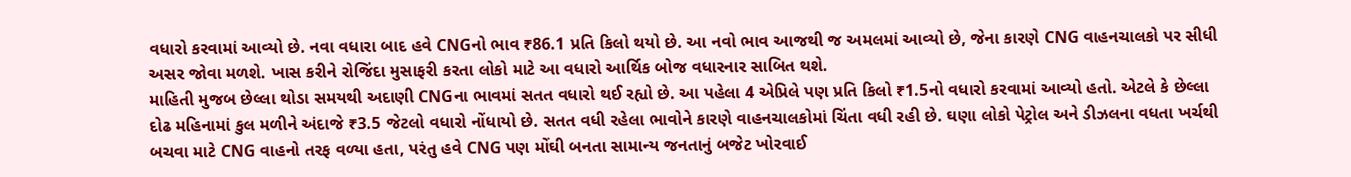વધારો કરવામાં આવ્યો છે. નવા વધારા બાદ હવે CNGનો ભાવ ₹86.1 પ્રતિ કિલો થયો છે. આ નવો ભાવ આજથી જ અમલમાં આવ્યો છે, જેના કારણે CNG વાહનચાલકો પર સીધી અસર જોવા મળશે. ખાસ કરીને રોજિંદા મુસાફરી કરતા લોકો માટે આ વધારો આર્થિક બોજ વધારનાર સાબિત થશે.
માહિતી મુજબ છેલ્લા થોડા સમયથી અદાણી CNGના ભાવમાં સતત વધારો થઈ રહ્યો છે. આ પહેલા 4 એપ્રિલે પણ પ્રતિ કિલો ₹1.5નો વધારો કરવામાં આવ્યો હતો. એટલે કે છેલ્લા દોઢ મહિનામાં કુલ મળીને અંદાજે ₹3.5 જેટલો વધારો નોંધાયો છે. સતત વધી રહેલા ભાવોને કારણે વાહનચાલકોમાં ચિંતા વધી રહી છે. ઘણા લોકો પેટ્રોલ અને ડીઝલના વધતા ખર્ચથી બચવા માટે CNG વાહનો તરફ વળ્યા હતા, પરંતુ હવે CNG પણ મોંઘી બનતા સામાન્ય જનતાનું બજેટ ખોરવાઈ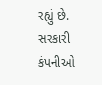રહ્યું છે.
સરકારી કંપનીઓ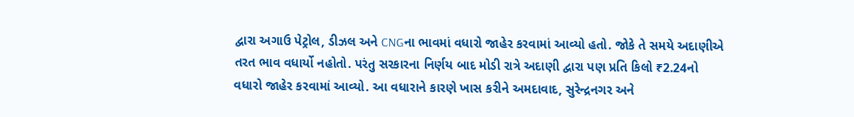દ્વારા અગાઉ પેટ્રોલ, ડીઝલ અને CNGના ભાવમાં વધારો જાહેર કરવામાં આવ્યો હતો. જોકે તે સમયે અદાણીએ તરત ભાવ વધાર્યો નહોતો. પરંતુ સરકારના નિર્ણય બાદ મોડી રાત્રે અદાણી દ્વારા પણ પ્રતિ કિલો ₹2.24નો વધારો જાહેર કરવામાં આવ્યો. આ વધારાને કારણે ખાસ કરીને અમદાવાદ, સુરેન્દ્રનગર અને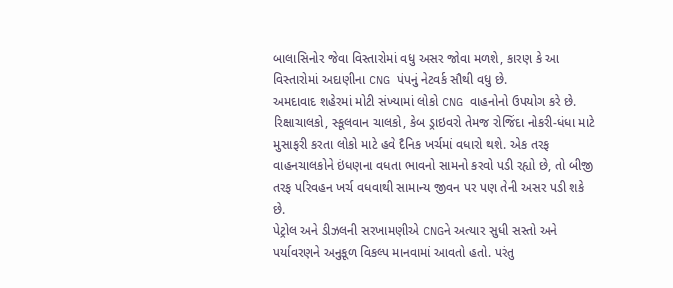બાલાસિનોર જેવા વિસ્તારોમાં વધુ અસર જોવા મળશે, કારણ કે આ વિસ્તારોમાં અદાણીના CNG પંપનું નેટવર્ક સૌથી વધુ છે.
અમદાવાદ શહેરમાં મોટી સંખ્યામાં લોકો CNG વાહનોનો ઉપયોગ કરે છે. રિક્ષાચાલકો, સ્કૂલવાન ચાલકો, કેબ ડ્રાઇવરો તેમજ રોજિંદા નોકરી-ધંધા માટે મુસાફરી કરતા લોકો માટે હવે દૈનિક ખર્ચમાં વધારો થશે. એક તરફ વાહનચાલકોને ઇંધણના વધતા ભાવનો સામનો કરવો પડી રહ્યો છે, તો બીજી તરફ પરિવહન ખર્ચ વધવાથી સામાન્ય જીવન પર પણ તેની અસર પડી શકે છે.
પેટ્રોલ અને ડીઝલની સરખામણીએ CNGને અત્યાર સુધી સસ્તો અને પર્યાવરણને અનુકૂળ વિકલ્પ માનવામાં આવતો હતો. પરંતુ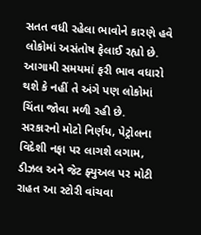સતત વધી રહેલા ભાવોને કારણે હવે લોકોમાં અસંતોષ ફેલાઈ રહ્યો છે. આગામી સમયમાં ફરી ભાવ વધારો થશે કે નહીં તે અંગે પણ લોકોમાં ચિંતા જોવા મળી રહી છે.
સરકારનો મોટો નિર્ણય, પેટ્રોલના વિદેશી નફા પર લાગશે લગામ, ડીઝલ અને જેટ ફ્યુઅલ પર મોટી રાહત આ સ્ટોરી વાંચવા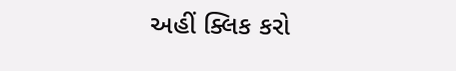અહીં ક્લિક કરો